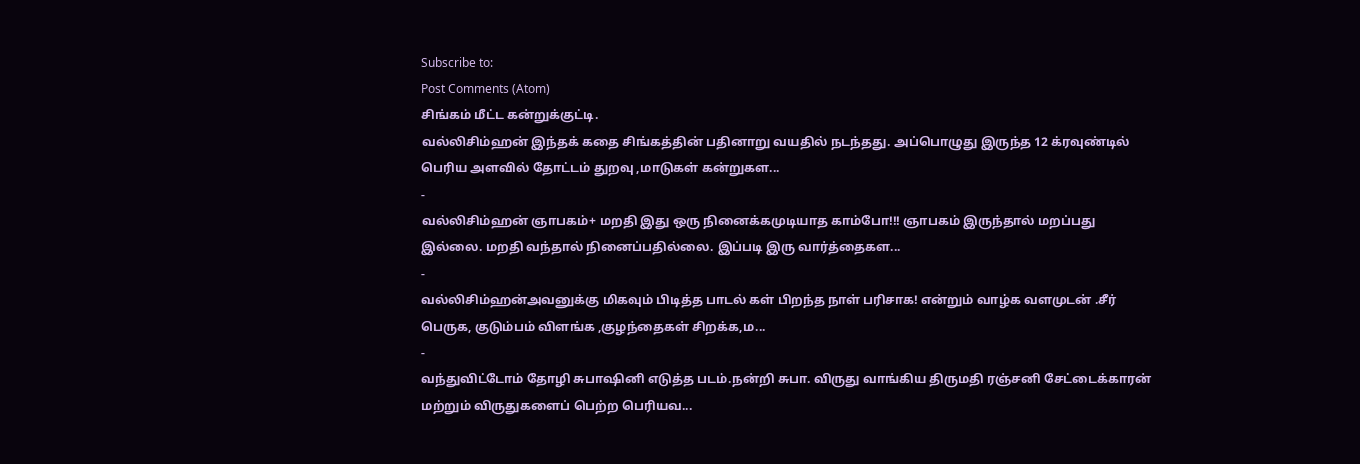Subscribe to:
Post Comments (Atom)
சிங்கம் மீட்ட கன்றுக்குட்டி.
வல்லிசிம்ஹன் இந்தக் கதை சிங்கத்தின் பதினாறு வயதில் நடந்தது. அப்பொழுது இருந்த 12 க்ரவுண்டில் பெரிய அளவில் தோட்டம் துறவு ,மாடுகள் கன்றுகள...
-
வல்லிசிம்ஹன் ஞாபகம்+ மறதி இது ஒரு நினைக்கமுடியாத காம்போ!!! ஞாபகம் இருந்தால் மறப்பது இல்லை. மறதி வந்தால் நினைப்பதில்லை. இப்படி இரு வார்த்தைகள...
-
வல்லிசிம்ஹன்அவனுக்கு மிகவும் பிடித்த பாடல் கள் பிறந்த நாள் பரிசாக! என்றும் வாழ்க வளமுடன் .சீர் பெருக, குடும்பம் விளங்க ,குழந்தைகள் சிறக்க,ம...
-
வந்துவிட்டோம் தோழி சுபாஷினி எடுத்த படம்.நன்றி சுபா. விருது வாங்கிய திருமதி ரஞ்சனி சேட்டைக்காரன் மற்றும் விருதுகளைப் பெற்ற பெரியவ...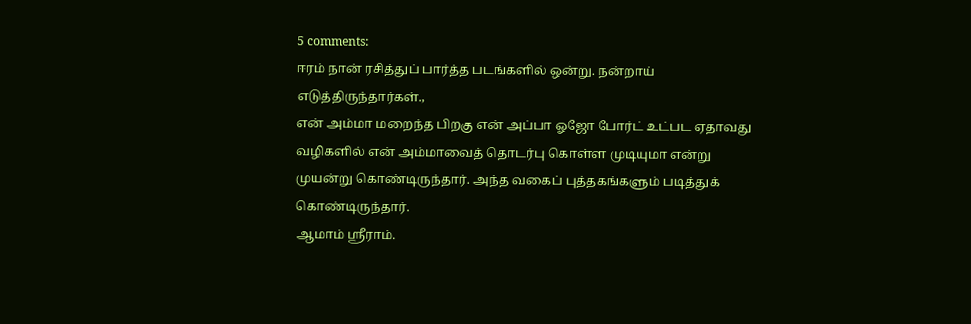5 comments:
ஈரம் நான் ரசித்துப் பார்த்த படங்களில் ஒன்று. நன்றாய் எடுத்திருந்தார்கள்.,
என் அம்மா மறைந்த பிறகு என் அப்பா ஓஜோ போர்ட் உட்பட ஏதாவது வழிகளில் என் அம்மாவைத் தொடர்பு கொள்ள முடியுமா என்று முயன்று கொண்டிருந்தார். அந்த வகைப் புத்தகங்களும் படித்துக் கொண்டிருந்தார்.
ஆமாம் ஸ்ரீராம்.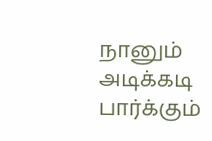நானும் அடிக்கடி பார்க்கும்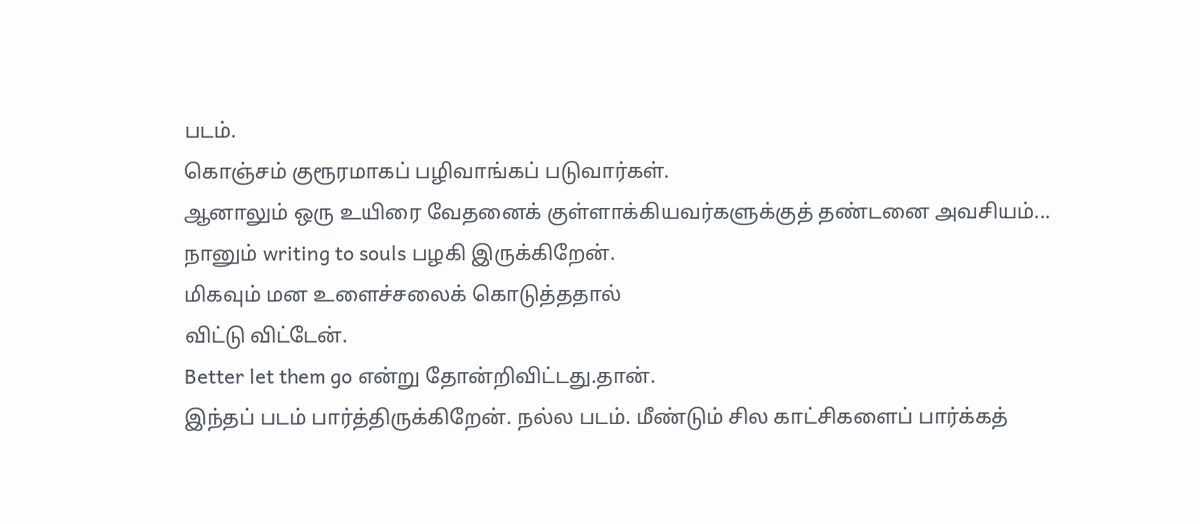படம்.
கொஞ்சம் குரூரமாகப் பழிவாங்கப் படுவார்கள்.
ஆனாலும் ஒரு உயிரை வேதனைக் குள்ளாக்கியவர்களுக்குத் தண்டனை அவசியம்...
நானும் writing to souls பழகி இருக்கிறேன்.
மிகவும் மன உளைச்சலைக் கொடுத்ததால்
விட்டு விட்டேன்.
Better let them go என்று தோன்றிவிட்டது.தான்.
இந்தப் படம் பார்த்திருக்கிறேன். நல்ல படம். மீண்டும் சில காட்சிகளைப் பார்க்கத்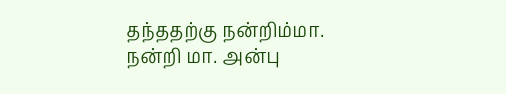தந்ததற்கு நன்றிம்மா.
நன்றி மா. அன்பு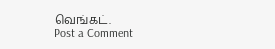வெங்கட்.
Post a Comment